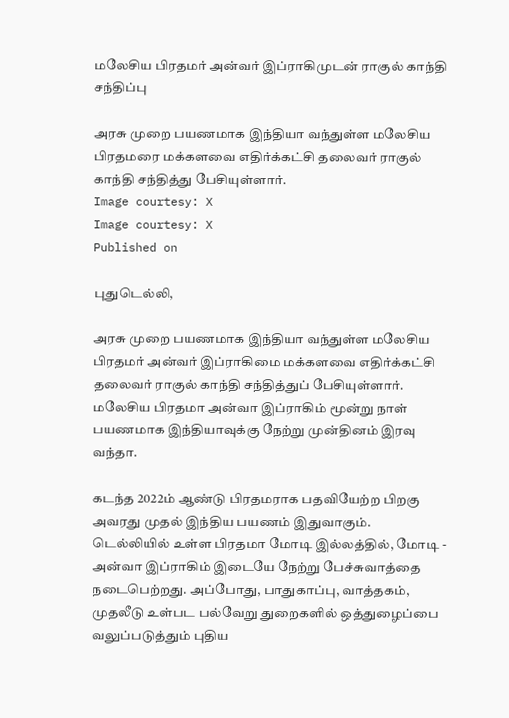மலேசிய பிரதமர் அன்வர் இப்ராகிமுடன் ராகுல் காந்தி சந்திப்பு

அரசு முறை பயணமாக இந்தியா வந்துள்ள மலேசிய பிரதமரை மக்களவை எதிர்க்கட்சி தலைவர் ராகுல் காந்தி சந்தித்து பேசியுள்ளார்.
Image courtesy: X
Image courtesy: X
Published on

புதுடெல்லி,

அரசு முறை பயணமாக இந்தியா வந்துள்ள மலேசிய பிரதமர் அன்வர் இப்ராகிமை மக்களவை எதிர்க்கட்சி தலைவர் ராகுல் காந்தி சந்தித்துப் பேசியுள்ளார். மலேசிய பிரதமா அன்வா இப்ராகிம் மூன்று நாள் பயணமாக இந்தியாவுக்கு நேற்று முன்தினம் இரவு வந்தா.

கடந்த 2022ம் ஆண்டு பிரதமராக பதவியேற்ற பிறகு அவரது முதல் இந்திய பயணம் இதுவாகும். டெல்லியில் உள்ள பிரதமா மோடி இல்லத்தில், மோடி - அன்வா இப்ராகிம் இடையே நேற்று பேச்சுவாத்தை நடைபெற்றது. அப்போது, பாதுகாப்பு, வாத்தகம், முதலீடு உள்பட பல்வேறு துறைகளில் ஒத்துழைப்பை வலுப்படுத்தும் புதிய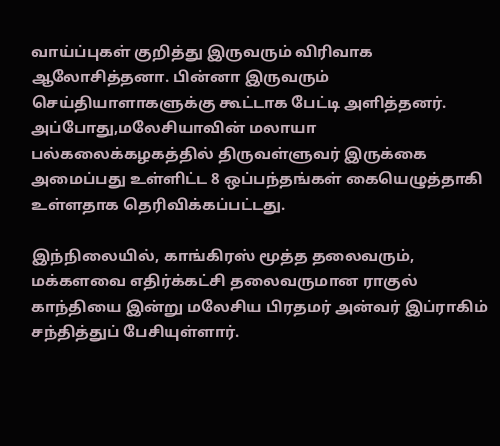வாய்ப்புகள் குறித்து இருவரும் விரிவாக ஆலோசித்தனா. பின்னா இருவரும் செய்தியாளாகளுக்கு கூட்டாக பேட்டி அளித்தனர். அப்போது,மலேசியாவின் மலாயா பல்கலைக்கழகத்தில் திருவள்ளுவர் இருக்கை அமைப்பது உள்ளிட்ட 8 ஒப்பந்தங்கள் கையெழுத்தாகி உள்ளதாக தெரிவிக்கப்பட்டது.

இந்நிலையில், காங்கிரஸ் மூத்த தலைவரும், மக்களவை எதிர்க்கட்சி தலைவருமான ராகுல் காந்தியை இன்று மலேசிய பிரதமர் அன்வர் இப்ராகிம் சந்தித்துப் பேசியுள்ளார்.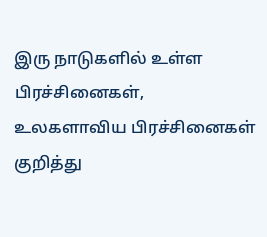இரு நாடுகளில் உள்ள பிரச்சினைகள், உலகளாவிய பிரச்சினைகள் குறித்து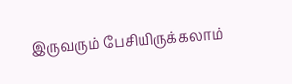இருவரும் பேசியிருக்கலாம்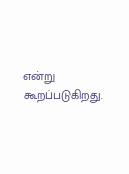என்று கூறப்படுகிறது.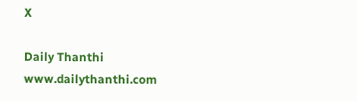X

Daily Thanthi
www.dailythanthi.com